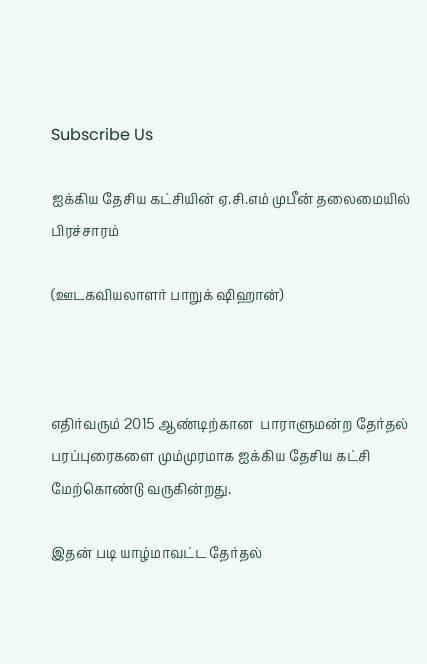Subscribe Us

ஐக்கிய தேசிய கட்சியின் ஏ.சி.எம் முபீன் தலைமையில் பிரச்சாரம்

(ஊடகவியலாளர் பாறுக் ஷிஹான்)



எதிர்வரும் 2015 ஆண்டிற்கான  பாராளுமன்ற தேர்தல் பரப்புரைகளை மும்முரமாக ஐக்கிய தேசிய கட்சி மேற்கொண்டு வருகின்றது.

இதன் படி யாழ்மாவட்ட தேர்தல்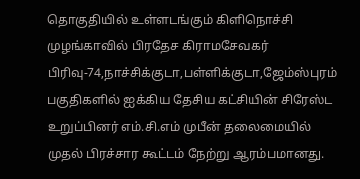தொகுதியில் உள்ளடங்கும் கிளிநொச்சி முழங்காவில் பிரதேச கிராமசேவகர் பிரிவு-74,நாச்சிக்குடா,பள்ளிக்குடா,ஜேம்ஸ்புரம்  பகுதிகளில் ஐக்கிய தேசிய கட்சியின் சிரேஸ்ட உறுப்பினர் எம்.சி.எம் முபீன் தலைமையில்  முதல் பிரச்சார கூட்டம் நேற்று ஆரம்பமானது.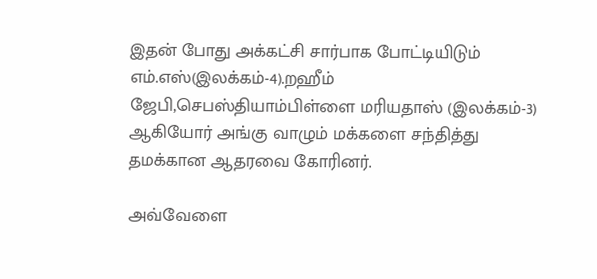இதன் போது அக்கட்சி சார்பாக போட்டியிடும் எம்.எஸ்(இலக்கம்-4).றஹீம் ஜேபி,செபஸ்தியாம்பிள்ளை மரியதாஸ் (இலக்கம்-3) ஆகியோர் அங்கு வாழும் மக்களை சந்தித்து தமக்கான ஆதரவை கோரினர்.

அவ்வேளை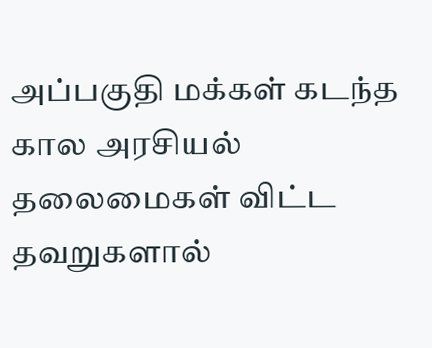அப்பகுதி மக்கள் கடந்த கால அரசியல் தலைமைகள் விட்ட தவறுகளால்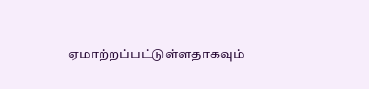ஏமாற்றப்பட்டுள்ளதாகவும்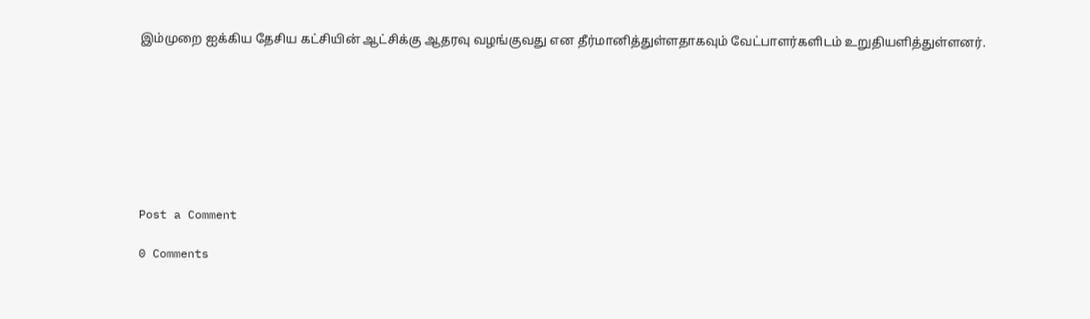இம்முறை ஐக்கிய தேசிய கட்சியின் ஆட்சிக்கு ஆதரவு வழங்குவது என தீர்மானித்துள்ளதாகவும் வேட்பாளர்களிடம் உறுதியளித்துள்ளனர்.








Post a Comment

0 Comments